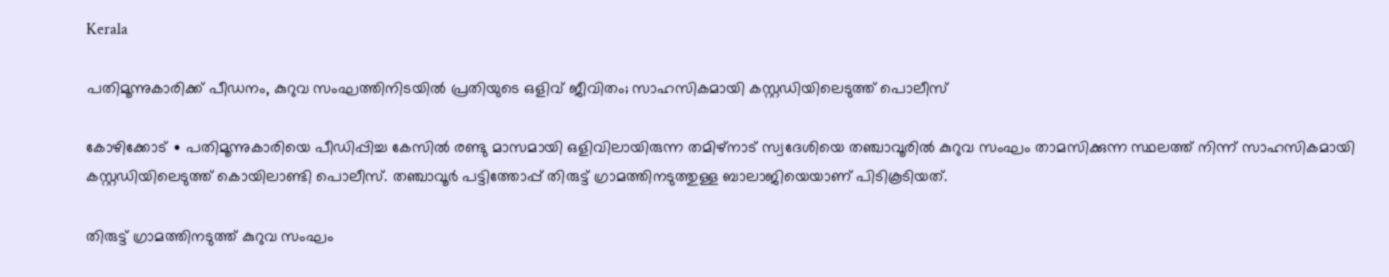Kerala

പതിമൂന്നുകാരിക്ക് പീഡനം, കുറുവ സംഘത്തിനിടയിൽ പ്രതിയുടെ ഒളിവ് ജീവിതം; സാഹസികമായി കസ്റ്റഡിയിലെടുത്ത് പൊലീസ്

കോഴിക്കോട് ∙ പതിമൂന്നുകാരിയെ പീഡിപ്പിച്ച കേസിൽ രണ്ടു മാസമായി ഒളിവിലായിരുന്ന തമിഴ്നാട് സ്വദേശിയെ തഞ്ചാവൂരിൽ കുറുവ സംഘം താമസിക്കുന്ന സ്ഥലത്ത് നിന്ന് സാഹസികമായി കസ്റ്റഡിയിലെടുത്ത് കൊയിലാണ്ടി പൊലീസ്. തഞ്ചാവൂർ പട്ടിത്തോപ്പ് തിരുട്ട് ഗ്രാമത്തിനടുത്തുള്ള ബാലാജിയെയാണ് പിടികൂടിയത്.

തിരുട്ട് ഗ്രാമത്തിനടുത്ത് കുറുവ സംഘം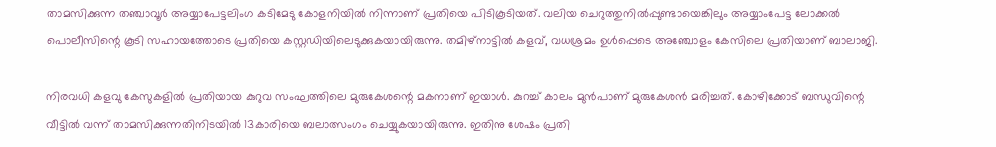താമസിക്കുന്ന തഞ്ചാവൂർ അയ്യാപേട്ടലിംഗ കടിമേടു കോളനിയിൽ നിന്നാണ് പ്രതിയെ പിടികൂടിയത്. വലിയ ചെറുത്തുനിൽപ്പുണ്ടായെങ്കിലും അയ്യാംപേട്ട ലോക്കൽ പൊലീസിന്റെ കൂടി സഹായത്തോടെ പ്രതിയെ കസ്റ്റഡിയിലെടുക്കുകയായിരുന്നു. തമിഴ്നാട്ടിൽ കളവ്, വധശ്രമം ഉൾപ്പെടെ അഞ്ചോളം കേസിലെ പ്രതിയാണ് ബാലാജി.

നിരവധി കളവു കേസുകളിൽ പ്രതിയായ കുറുവ സംഘത്തിലെ മുരുകേശന്റെ മകനാണ് ഇയാൾ. കുറച്ച് കാലം മുൻപാണ് മുരുകേശൻ മരിച്ചത്. കോഴിക്കോട് ബന്ധുവിന്റെ വീട്ടിൽ വന്ന് താമസിക്കുന്നതിനിടയിൽ 13കാരിയെ ബലാത്സംഗം ചെയ്യുകയായിരുന്നു. ഇതിനു ശേഷം പ്രതി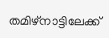തമിഴ്നാട്ടിലേക്ക്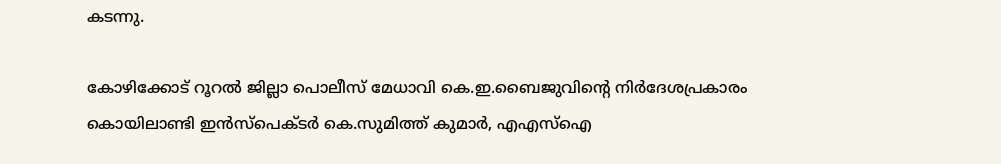കടന്നു.

കോഴിക്കോട് റൂറൽ ജില്ലാ പൊലീസ് മേധാവി കെ.ഇ.ബൈജുവിന്റെ നിർദേശപ്രകാരം കൊയിലാണ്ടി ഇൻസ്പെക്ടർ കെ.സുമിത്ത് കുമാർ, എഎസ്ഐ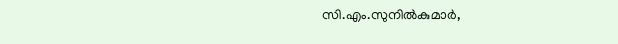സി.എം.സുനിൽകുമാർ,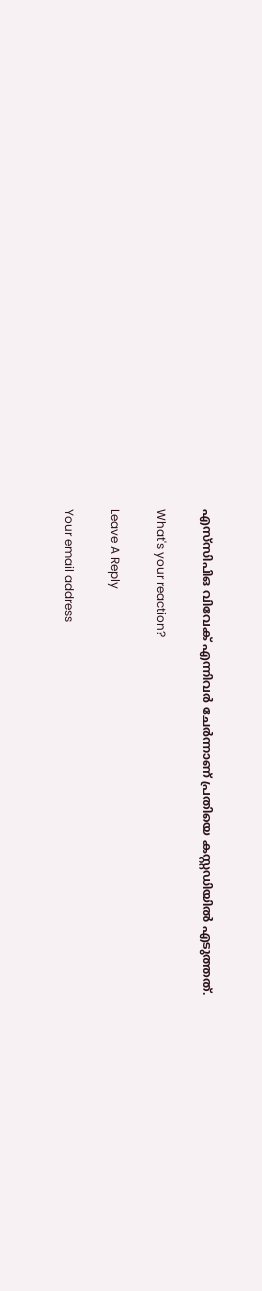എസ്‌സിപിഒ വിവേക് എന്നിവർ ചേർന്നാണ് പ്രതിയെ കസ്റ്റഡിയിൽ എടുത്തത്.

What's your reaction?

Leave A Reply

Your email address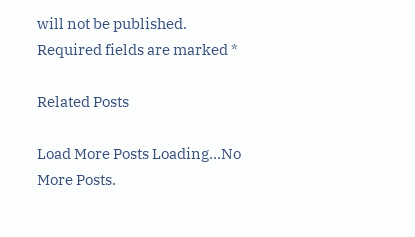will not be published. Required fields are marked *

Related Posts

Load More Posts Loading...No More Posts.